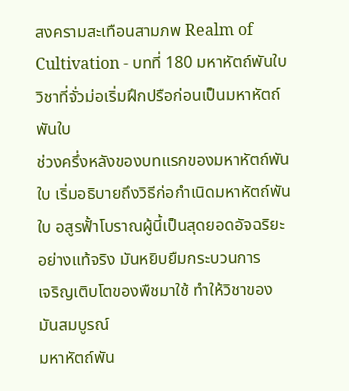สงครามสะเทือนสามภพ Realm of Cultivation - บทที่ 180 มหาหัตถ์พันใบ
วิชาที่จั่วม่อเริ่มฝึกปรือก่อนเป็นมหาหัตถ์พันใบ
ช่วงครึ่งหลังของบทแรกของมหาหัตถ์พันใบ เริ่มอธิบายถึงวิธีก่อกำเนิดมหาหัตถ์พัน
ใบ อสูรฟั้าโบราณผู้นี้เป็นสุดยอดอัจฉริยะอย่างแท้จริง มันหยิบยืมกระบวนการ
เจริญเติบโตของพืชมาใช้ ทำให้วิชาของมันสมบูรณ์
มหาหัตถ์พัน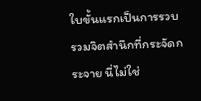ใบขั้นแรกเป็นการรวบรวมจิตสำนึกที่กระจัดกระจาย นี่ไม่ใช่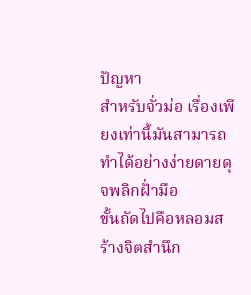ปัญหา
สำหรับจั่วม่อ เรื่องเพียงเท่านี้มันสามารถทำได้อย่างง่ายดายดุจพลิกฝั่ามือ
ขั้นถัดไปคือหลอมสร้างจิตสำนึก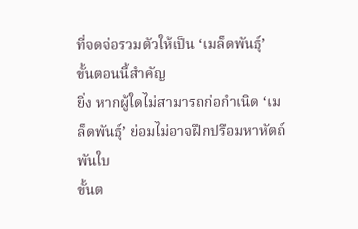ที่จดจ่อรวมตัวให้เป็น ‘เมล็ดพันธุ์’ ขั้นตอนนี้สำคัญ
ยิ่ง หากผู้ใดไม่สามารถก่อกำเนิด ‘เมล็ดพันธุ์’ ย่อมไม่อาจฝึกปรือมหาหัตถ์พันใบ
ขั้นต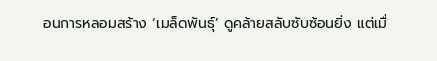อนการหลอมสร้าง ‘เมล็ดพันธุ์’ ดูคล้ายสลับซับซ้อนยิ่ง แต่เมื่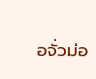อจั่วม่อ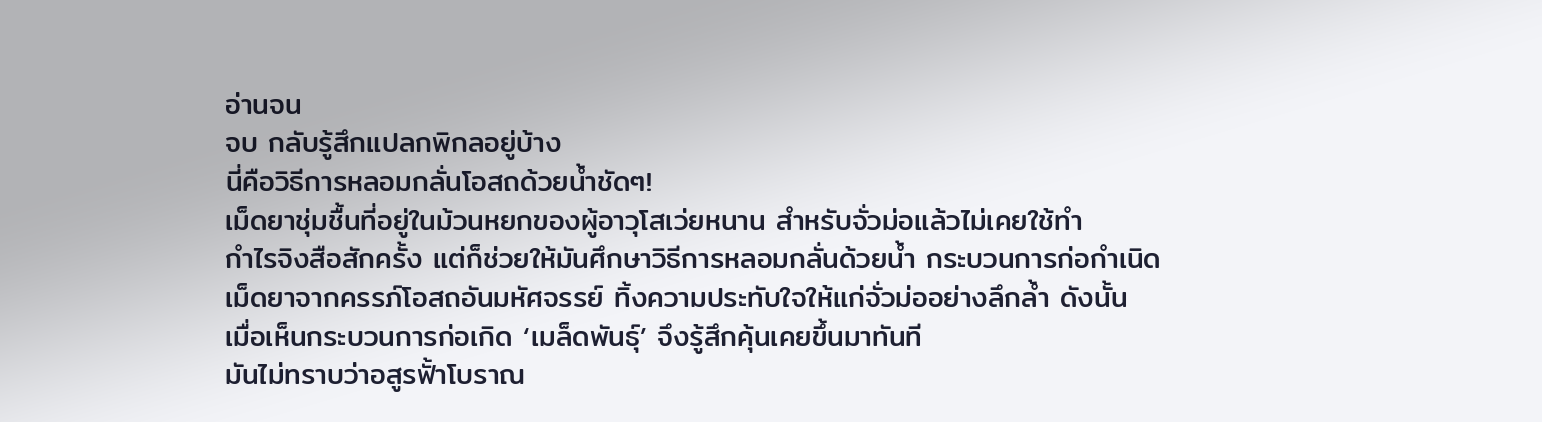อ่านจน
จบ กลับรู้สึกแปลกพิกลอยู่บ้าง
นี่คือวิธีการหลอมกลั่นโอสถด้วยน้ำชัดๆ!
เม็ดยาชุ่มชื้นที่อยู่ในม้วนหยกของผู้อาวุโสเว่ยหนาน สำหรับจั่วม่อแล้วไม่เคยใช้ทำ
กำไรจิงสือสักครั้ง แต่ก็ช่วยให้มันศึกษาวิธีการหลอมกลั่นด้วยน้ำ กระบวนการก่อกำเนิด
เม็ดยาจากครรภ์โอสถอันมหัศจรรย์ ทิ้งความประทับใจให้แก่จั่วม่ออย่างลึกล้ำ ดังนั้น
เมื่อเห็นกระบวนการก่อเกิด ‘เมล็ดพันธุ์’ จึงรู้สึกคุ้นเคยขึ้นมาทันที
มันไม่ทราบว่าอสูรฟั้าโบราณ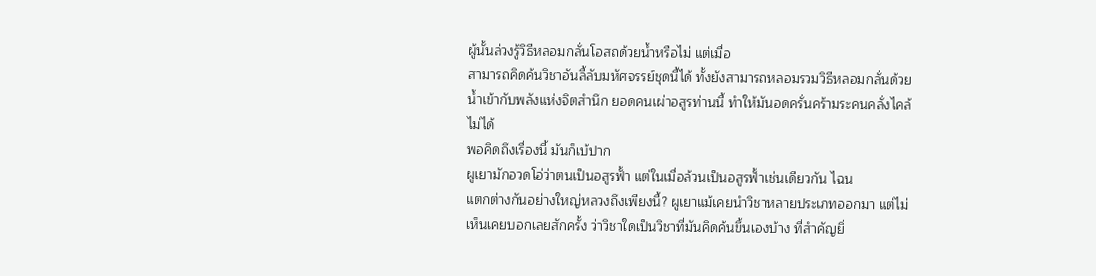ผู้นั้นล่วงรู้วิธีหลอมกลั่นโอสถด้วยน้ำหรือไม่ แต่เมื่อ
สามารถคิดค้นวิชาอันลี้ลับมหัศจรรย์ชุดนี้ได้ ทั้งยังสามารถหลอมรวมวิธีหลอมกลั่นด้วย
น้ำเข้ากับพลังแห่งจิตสำนึก ยอดคนเผ่าอสูรท่านนี้ ทำให้มันอดครั่นคร้ามระคนคลั่งไคล้
ไม่ได้
พอคิดถึงเรื่องนี้ มันก็เบ้ปาก
ผูเยามักอวดโอ่ว่าตนเป็นอสูรฟั้า แต่ในเมื่อล้วนเป็นอสูรฟั้าเช่นเดียวกัน ไฉน
แตกต่างกันอย่างใหญ่หลวงถึงเพียงนี้? ผูเยาแม้เคยนำวิชาหลายประเภทออกมา แต่ไม่
เห็นเคยบอกเลยสักครั้ง ว่าวิชาใดเป็นวิชาที่มันคิดค้นขึ้นเองบ้าง ที่สำคัญยิ่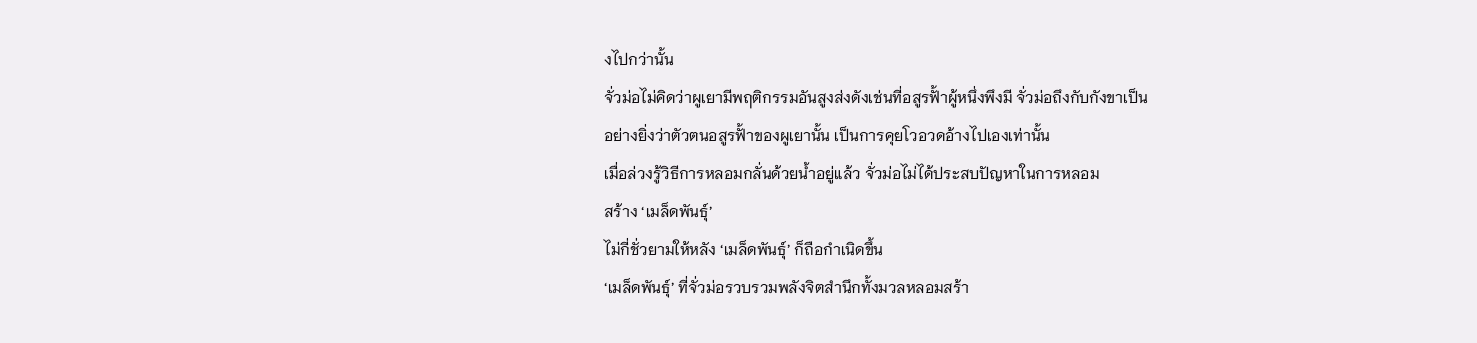งไปกว่านั้น
จั่วม่อไม่คิดว่าผูเยามีพฤติกรรมอันสูงส่งดังเช่นที่อสูรฟั้าผู้หนึ่งพึงมี จั่วม่อถึงกับกังขาเป็น
อย่างยิ่งว่าตัวตนอสูรฟั้าของผูเยานั้น เป็นการคุยโวอวดอ้างไปเองเท่านั้น
เมื่อล่วงรู้วิธีการหลอมกลั่นด้วยน้ำอยู่แล้ว จั่วม่อไม่ได้ประสบปัญหาในการหลอม
สร้าง ‘เมล็ดพันธุ์’
ไม่กี่ชั่วยามให้หลัง ‘เมล็ดพันธุ์’ ก็ถือกำเนิดขึ้น
‘เมล็ดพันธุ์’ ที่จั่วม่อรวบรวมพลังจิตสำนึกทั้งมวลหลอมสร้า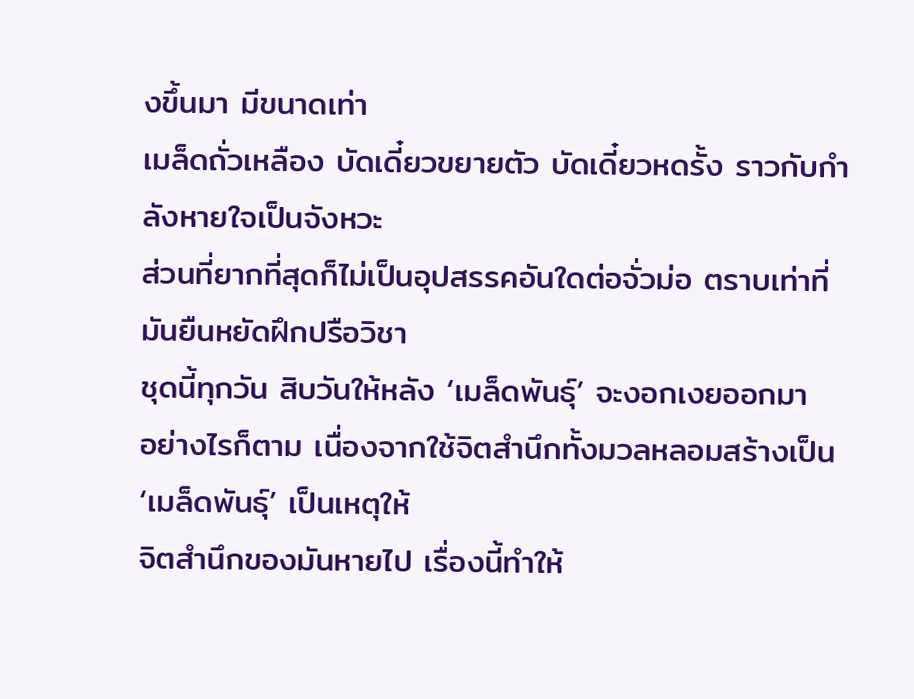งขึ้นมา มีขนาดเท่า
เมล็ดถั่วเหลือง บัดเดี๋ยวขยายตัว บัดเดี๋ยวหดรั้ง ราวกับกำลังหายใจเป็นจังหวะ
ส่วนที่ยากที่สุดก็ไม่เป็นอุปสรรคอันใดต่อจั่วม่อ ตราบเท่าที่มันยืนหยัดฝึกปรือวิชา
ชุดนี้ทุกวัน สิบวันให้หลัง ‘เมล็ดพันธุ์’ จะงอกเงยออกมา
อย่างไรก็ตาม เนื่องจากใช้จิตสำนึกทั้งมวลหลอมสร้างเป็น ‘เมล็ดพันธุ์’ เป็นเหตุให้
จิตสำนึกของมันหายไป เรื่องนี้ทำให้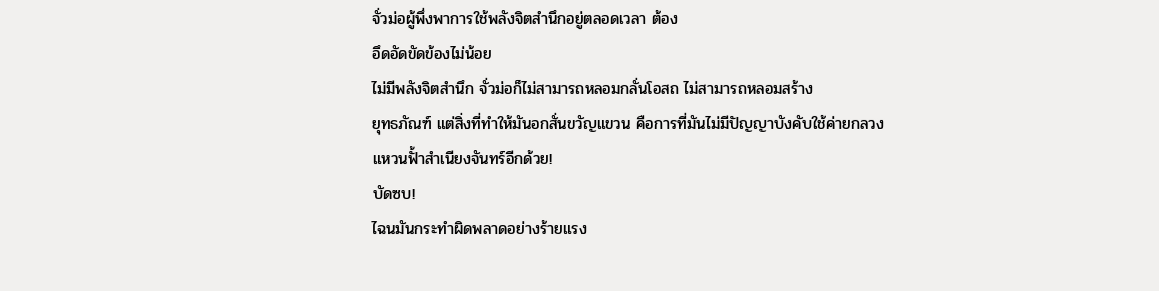จั่วม่อผู้พึ่งพาการใช้พลังจิตสำนึกอยู่ตลอดเวลา ต้อง
อึดอัดขัดข้องไม่น้อย
ไม่มีพลังจิตสำนึก จั่วม่อก็ไม่สามารถหลอมกลั่นโอสถ ไม่สามารถหลอมสร้าง
ยุทธภัณฑ์ แต่สิ่งที่ทำให้มันอกสั่นขวัญแขวน คือการที่มันไม่มีปัญญาบังคับใช้ค่ายกลวง
แหวนฟั้าสำเนียงจันทร์อีกด้วย!
บัดซบ!
ไฉนมันกระทำผิดพลาดอย่างร้ายแรง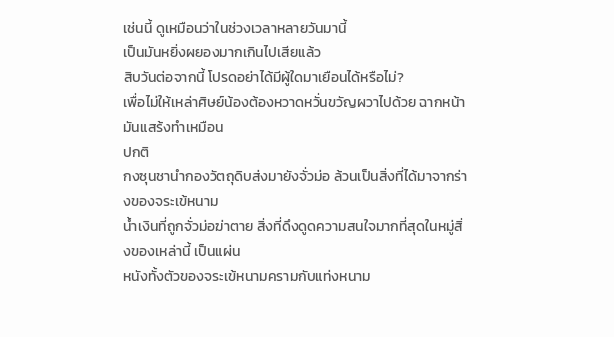เช่นนี้ ดูเหมือนว่าในช่วงเวลาหลายวันมานี้
เป็นมันหยิ่งผยองมากเกินไปเสียแล้ว
สิบวันต่อจากนี้ โปรดอย่าได้มีผู้ใดมาเยือนได้หรือไม่?
เพื่อไม่ให้เหล่าศิษย์น้องต้องหวาดหวั่นขวัญผวาไปด้วย ฉากหน้ามันแสร้งทำเหมือน
ปกติ
กงซุนชานำกองวัตถุดิบส่งมายังจั่วม่อ ล้วนเป็นสิ่งที่ได้มาจากร่างของจระเข้หนาม
น้ำเงินที่ถูกจั่วม่อฆ่าตาย สิ่งที่ดึงดูดความสนใจมากที่สุดในหมู่สิ่งของเหล่านี้ เป็นแผ่น
หนังทั้งตัวของจระเข้หนามครามกับแท่งหนาม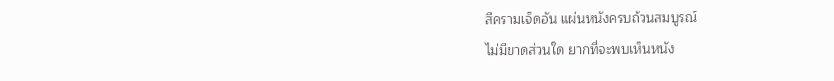สีครามเจ็ดอัน แผ่นหนังครบถ้วนสมบูรณ์
ไม่มีขาดส่วนใด ยากที่จะพบเห็นหนัง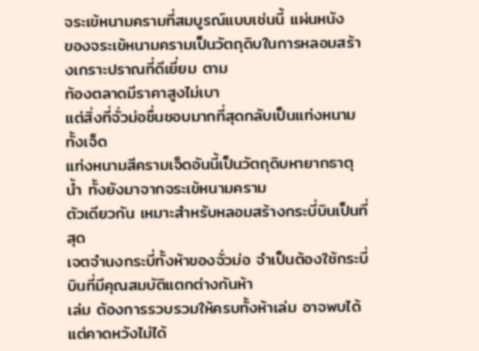จระเข้หนามครามที่สมบูรณ์แบบเช่นนี้ แผ่นหนัง
ของจระเข้หนามครามเป็นวัตถุดิบในการหลอมสร้างเกราะปราณที่ดีเยี่ยม ตาม
ท้องตลาดมีราคาสูงไม่เบา
แต่สิ่งที่จั่วม่อชื่นชอบมากที่สุดกลับเป็นแท่งหนามทั้งเจ็ด
แท่งหนามสีครามเจ็ดอันนี้เป็นวัตถุดิบหายากธาตุน้ำ ทั้งยังมาจากจระเข้หนามคราม
ตัวเดียวกัน เหมาะสำหรับหลอมสร้างกระบี่บินเป็นที่สุด
เจตจำนงกระบี่ทั้งห้าของจั่วม่อ จำเป็นต้องใช้กระบี่บินที่มีคุณสมบัติแตกต่างกันห้า
เล่ม ต้องการรวบรวมให้ครบทั้งห้าเล่ม อาจพบได้แต่คาดหวังไม่ได้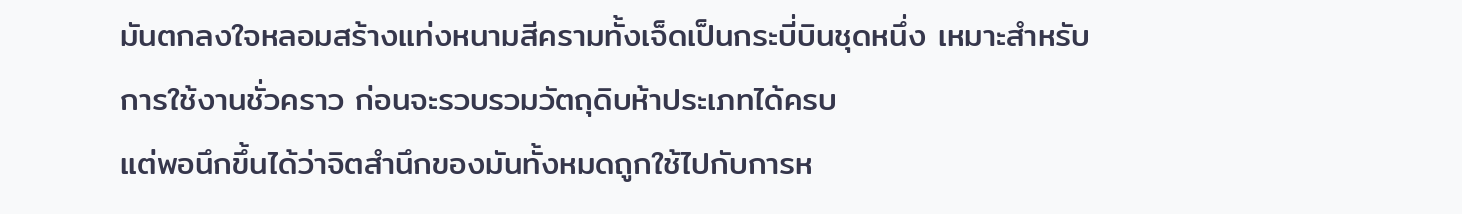มันตกลงใจหลอมสร้างแท่งหนามสีครามทั้งเจ็ดเป็นกระบี่บินชุดหนึ่ง เหมาะสำหรับ
การใช้งานชั่วคราว ก่อนจะรวบรวมวัตถุดิบห้าประเภทได้ครบ
แต่พอนึกขึ้นได้ว่าจิตสำนึกของมันทั้งหมดถูกใช้ไปกับการห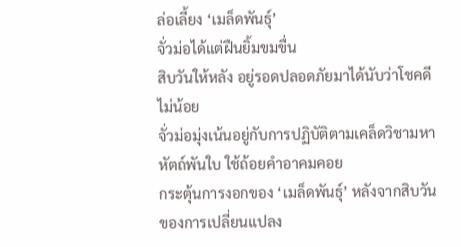ล่อเลี้ยง ‘เมล็ดพันธุ์’
จั่วม่อได้แต่ฝืนยิ้มขมขื่น
สิบวันให้หลัง อยู่รอดปลอดภัยมาได้นับว่าโชคดีไม่น้อย
จั่วม่อมุ่งเน้นอยู่กับการปฏิบัติตามเคล็ดวิชามหาหัตถ์พันใบ ใช้ถ้อยคำอาคมคอย
กระตุ้นการงอกของ ‘เมล็ดพันธุ์’ หลังจากสิบวันของการเปลี่ยนแปลง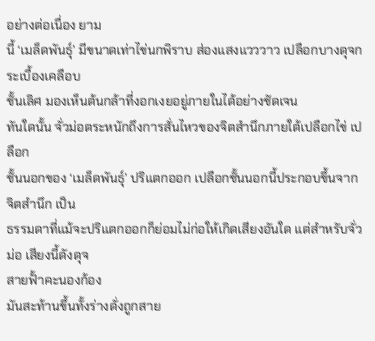อย่างต่อเนื่อง ยาม
นี้ ‘เมล็ดพันธุ์’ มีขนาดเท่าไข่นกพิราบ ส่องแสงแวววาว เปลือกบางดุจกระเบื้องเคลือบ
ชั้นเลิศ มองเห็นต้นกล้าที่งอกเงยอยู่ภายในได้อย่างชัดเจน
ทันใดนั้น จั่วม่อตระหนักถึงการสั่นไหวของจิตสำนึกภายใต้เปลือกไข่ เปลือก
ชั้นนอกของ ‘เมล็ดพันธุ์’ ปริแตกออก เปลือกชั้นนอกนี้ประกอบขึ้นจากจิตสำนึก เป็น
ธรรมดาที่แม้จะปริแตกออกก็ย่อมไม่ก่อให้เกิดเสียงอันใด แต่สำหรับจั่วม่อ เสียงนี้ดังดุจ
สายฟั้าคะนองก้อง
มันสะท้านขึ้นทั้งร่างดั่งถูกสาย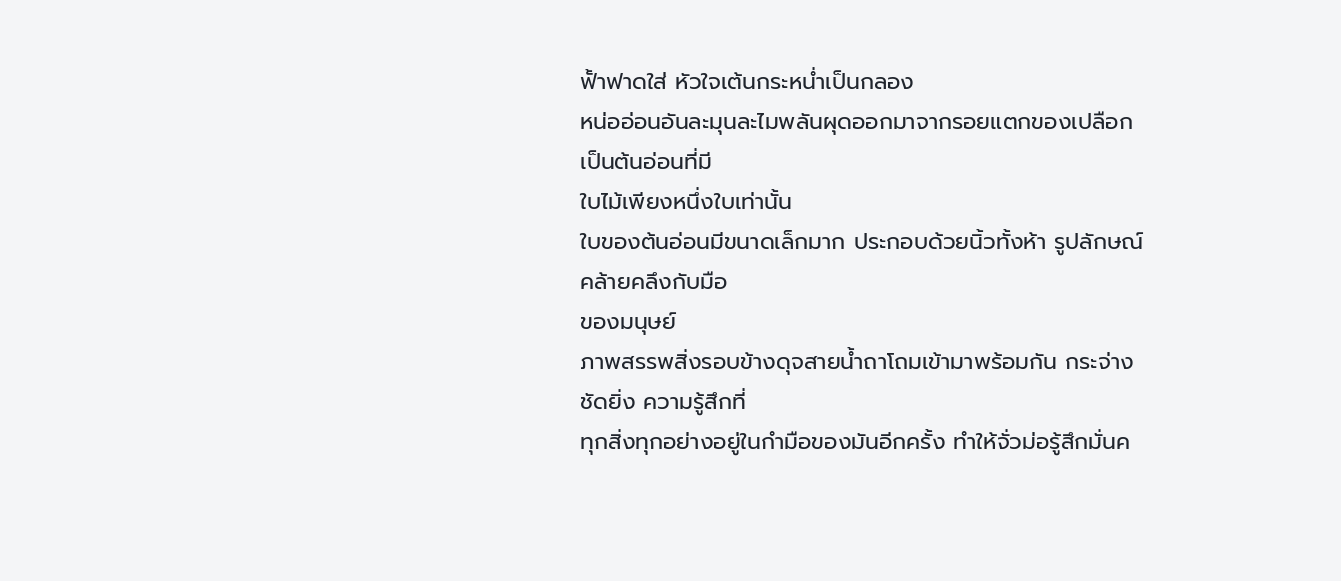ฟั้าฟาดใส่ หัวใจเต้นกระหน่ำเป็นกลอง
หน่ออ่อนอันละมุนละไมพลันผุดออกมาจากรอยแตกของเปลือก เป็นต้นอ่อนที่มี
ใบไม้เพียงหนึ่งใบเท่านั้น
ใบของต้นอ่อนมีขนาดเล็กมาก ประกอบด้วยนิ้วทั้งห้า รูปลักษณ์คล้ายคลึงกับมือ
ของมนุษย์
ภาพสรรพสิ่งรอบข้างดุจสายน้ำถาโถมเข้ามาพร้อมกัน กระจ่างชัดยิ่ง ความรู้สึกที่
ทุกสิ่งทุกอย่างอยู่ในกำมือของมันอีกครั้ง ทำให้จั่วม่อรู้สึกมั่นค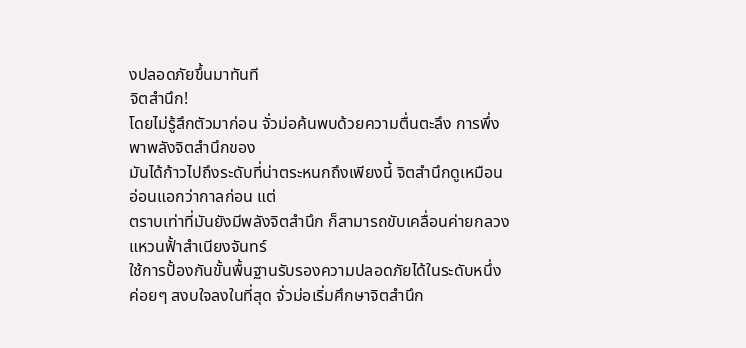งปลอดภัยขึ้นมาทันที
จิตสำนึก!
โดยไม่รู้สึกตัวมาก่อน จั่วม่อค้นพบด้วยความตื่นตะลึง การพึ่งพาพลังจิตสำนึกของ
มันได้ก้าวไปถึงระดับที่น่าตระหนกถึงเพียงนี้ จิตสำนึกดูเหมือนอ่อนแอกว่ากาลก่อน แต่
ตราบเท่าที่มันยังมีพลังจิตสำนึก ก็สามารถขับเคลื่อนค่ายกลวงแหวนฟั้าสำเนียงจันทร์
ใช้การปั้องกันขั้นพื้นฐานรับรองความปลอดภัยได้ในระดับหนึ่ง
ค่อยๆ สงบใจลงในที่สุด จั่วม่อเริ่มศึกษาจิตสำนึก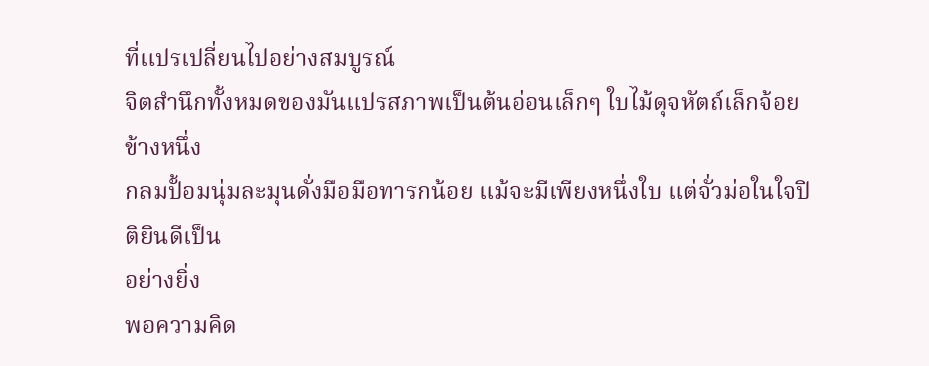ที่แปรเปลี่ยนไปอย่างสมบูรณ์
จิตสำนึกทั้งหมดของมันแปรสภาพเป็นต้นอ่อนเล็กๆ ใบไม้ดุจหัตถ์เล็กจ้อยข้างหนึ่ง
กลมปั้อมนุ่มละมุนดั่งมือมือทารกน้อย แม้จะมีเพียงหนึ่งใบ แต่จั่วม่อในใจปิติยินดีเป็น
อย่างยิ่ง
พอความคิด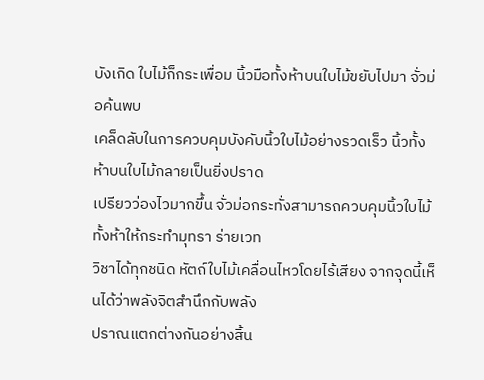บังเกิด ใบไม้ก็กระเพื่อม นิ้วมือทั้งห้าบนใบไม้ขยับไปมา จั่วม่อค้นพบ
เคล็ดลับในการควบคุมบังคับนิ้วใบไม้อย่างรวดเร็ว นิ้วทั้งห้าบนใบไม้กลายเป็นยิ่งปราด
เปรียวว่องไวมากขึ้น จั่วม่อกระทั่งสามารถควบคุมนิ้วใบไม้ทั้งห้าให้กระทำมุทรา ร่ายเวท
วิชาได้ทุกชนิด หัตถ์ใบไม้เคลื่อนไหวโดยไร้เสียง จากจุดนี้เห็นได้ว่าพลังจิตสำนึกกับพลัง
ปราณแตกต่างกันอย่างสิ้น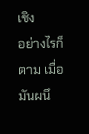เชิง
อย่างไรก็ตาม เมื่อมันผนึ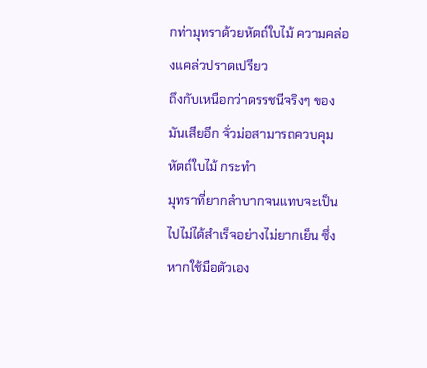กท่ามุทราด้วยหัตถ์ใบไม้ ความคล่องแคล่วปราดเปรียว
ถึงกับเหนือกว่าดรรชนีจริงๆ ของมันเสียอีก จั่วม่อสามารถควบคุมหัตถ์ใบไม้ กระทำ
มุทราที่ยากลำบากจนแทบจะเป็นไปไม่ได้สำเร็จอย่างไม่ยากเย็น ซึ่งหากใช้มือตัวเอง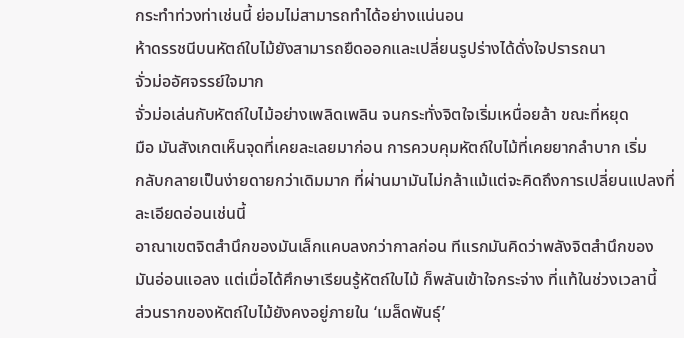กระทำท่วงท่าเช่นนี้ ย่อมไม่สามารถทำได้อย่างแน่นอน
ห้าดรรชนีบนหัตถ์ใบไม้ยังสามารถยืดออกและเปลี่ยนรูปร่างได้ดั่งใจปรารถนา
จั่วม่ออัศจรรย์ใจมาก
จั่วม่อเล่นกับหัตถ์ใบไม้อย่างเพลิดเพลิน จนกระทั่งจิตใจเริ่มเหนื่อยล้า ขณะที่หยุด
มือ มันสังเกตเห็นจุดที่เคยละเลยมาก่อน การควบคุมหัตถ์ใบไม้ที่เคยยากลำบาก เริ่ม
กลับกลายเป็นง่ายดายกว่าเดิมมาก ที่ผ่านมามันไม่กล้าแม้แต่จะคิดถึงการเปลี่ยนแปลงที่
ละเอียดอ่อนเช่นนี้
อาณาเขตจิตสำนึกของมันเล็กแคบลงกว่ากาลก่อน ทีแรกมันคิดว่าพลังจิตสำนึกของ
มันอ่อนแอลง แต่เมื่อได้ศึกษาเรียนรู้หัตถ์ใบไม้ ก็พลันเข้าใจกระจ่าง ที่แท้ในช่วงเวลานี้
ส่วนรากของหัตถ์ใบไม้ยังคงอยู่ภายใน ‘เมล็ดพันธุ์’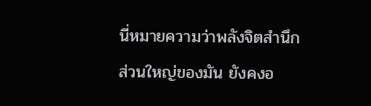นี่หมายความว่าพลังจิตสำนึกส่วนใหญ่ของมัน ยังคงอ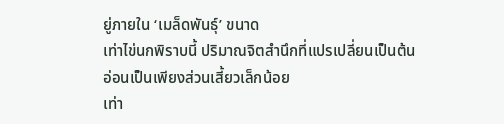ยู่ภายใน ‘เมล็ดพันธุ์’ ขนาด
เท่าไข่นกพิราบนี้ ปริมาณจิตสำนึกที่แปรเปลี่ยนเป็นต้นอ่อนเป็นเพียงส่วนเสี้ยวเล็กน้อย
เท่า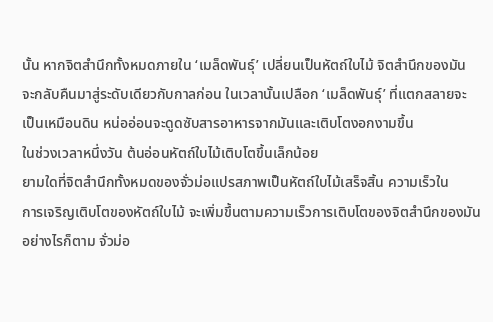นั้น หากจิตสำนึกทั้งหมดภายใน ‘เมล็ดพันธุ์’ เปลี่ยนเป็นหัตถ์ใบไม้ จิตสำนึกของมัน
จะกลับคืนมาสู่ระดับเดียวกับกาลก่อน ในเวลานั้นเปลือก ‘เมล็ดพันธุ์’ ที่แตกสลายจะ
เป็นเหมือนดิน หน่ออ่อนจะดูดซับสารอาหารจากมันและเติบโตงอกงามขึ้น
ในช่วงเวลาหนึ่งวัน ต้นอ่อนหัตถ์ใบไม้เติบโตขึ้นเล็กน้อย
ยามใดที่จิตสำนึกทั้งหมดของจั่วม่อแปรสภาพเป็นหัตถ์ใบไม้เสร็จสิ้น ความเร็วใน
การเจริญเติบโตของหัตถ์ใบไม้ จะเพิ่มขึ้นตามความเร็วการเติบโตของจิตสำนึกของมัน
อย่างไรก็ตาม จั่วม่อ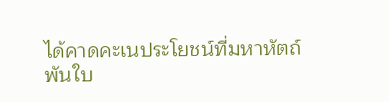ได้คาดคะเนประโยชน์ที่มหาหัตถ์พันใบ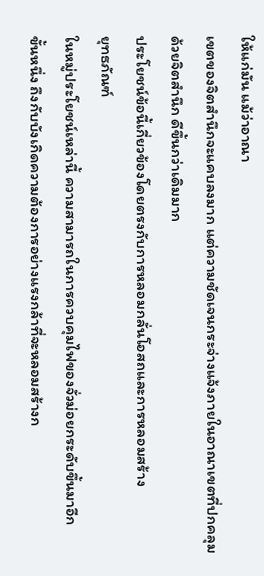ให้แก่มัน แม้ว่าอาณา
เขตของจิตสำนึกจะแคบลงมาก แต่ความชัดเจนกระจ่างแจ้งภายในอาณาเขตที่ปกคลุม
ด้วยจิตสำนึก ดีขึ้นกว่าเดิมมาก
ประโยชน์ข้อนี้เกี่ยวข้องโดยตรงกับการหลอมกลั่นโอสถและการหลอมสร้าง
ยุทธภัณฑ์
ในหมู่ประโยชน์เหล่านี้ ความสามารถในการควบคุมไฟของจั่วม่อยกระดับขึ้นมาอีก
ขั้นหนึ่ง ถึงกับบังเกิดความต้องการอย่างแรงกล้าที่จะหลอมสร้างก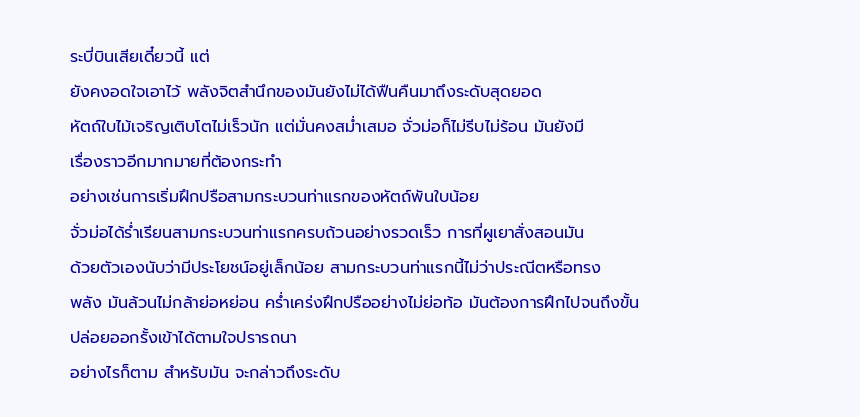ระบี่บินเสียเดี๋ยวนี้ แต่
ยังคงอดใจเอาไว้ พลังจิตสำนึกของมันยังไม่ได้ฟืนคืนมาถึงระดับสุดยอด
หัตถ์ใบไม้เจริญเติบโตไม่เร็วนัก แต่มั่นคงสม่ำเสมอ จั่วม่อก็ไม่รีบไม่ร้อน มันยังมี
เรื่องราวอีกมากมายที่ต้องกระทำ
อย่างเช่นการเริ่มฝึกปรือสามกระบวนท่าแรกของหัตถ์พันใบน้อย
จั่วม่อได้ร่ำเรียนสามกระบวนท่าแรกครบถ้วนอย่างรวดเร็ว การที่ผูเยาสั่งสอนมัน
ด้วยตัวเองนับว่ามีประโยชน์อยู่เล็กน้อย สามกระบวนท่าแรกนี้ไม่ว่าประณีตหรือทรง
พลัง มันล้วนไม่กล้าย่อหย่อน คร่ำเคร่งฝึกปรืออย่างไม่ย่อท้อ มันต้องการฝึกไปจนถึงขั้น
ปล่อยออกรั้งเข้าได้ตามใจปรารถนา
อย่างไรก็ตาม สำหรับมัน จะกล่าวถึงระดับ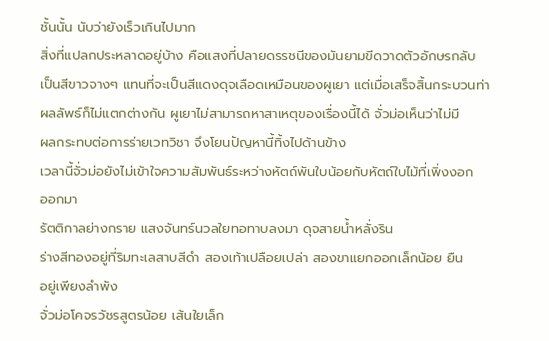ชั้นนั้น นับว่ายังเร็วเกินไปมาก
สิ่งที่แปลกประหลาดอยู่บ้าง คือแสงที่ปลายดรรชนีของมันยามขีดวาดตัวอักษรกลับ
เป็นสีขาวจางๆ แทนที่จะเป็นสีแดงดุจเลือดเหมือนของผูเยา แต่เมื่อเสร็จสิ้นกระบวนท่า
ผลลัพธ์ก็ไม่แตกต่างกัน ผูเยาไม่สามารถหาสาเหตุของเรื่องนี้ได้ จั่วม่อเห็นว่าไม่มี
ผลกระทบต่อการร่ายเวทวิชา จึงโยนปัญหานี้ทิ้งไปด้านข้าง
เวลานี้จั่วม่อยังไม่เข้าใจความสัมพันธ์ระหว่างหัตถ์พันใบน้อยกับหัตถ์ใบไม้ที่เพิ่งงอก
ออกมา
รัตติกาลย่างกราย แสงจันทร์นวลใยทอทาบลงมา ดุจสายน้ำหลั่งริน
ร่างสีทองอยู่ที่ริมทะเลสาบสีดำ สองเท้าเปลือยเปล่า สองขาแยกออกเล็กน้อย ยืน
อยู่เพียงลำพัง
จั่วม่อโคจรวัชรสูตรน้อย เส้นใยเล็ก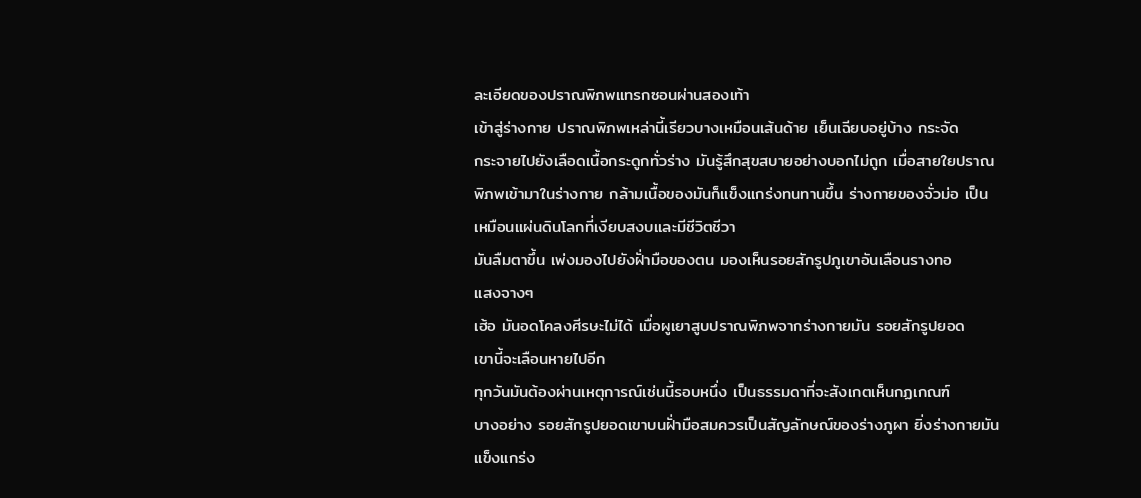ละเอียดของปราณพิภพแทรกซอนผ่านสองเท้า
เข้าสู่ร่างกาย ปราณพิภพเหล่านี้เรียวบางเหมือนเส้นด้าย เย็นเฉียบอยู่บ้าง กระจัด
กระจายไปยังเลือดเนื้อกระดูกทั่วร่าง มันรู้สึกสุขสบายอย่างบอกไม่ถูก เมื่อสายใยปราณ
พิภพเข้ามาในร่างกาย กล้ามเนื้อของมันก็แข็งแกร่งทนทานขึ้น ร่างกายของจั่วม่อ เป็น
เหมือนแผ่นดินโลกที่เงียบสงบและมีชีวิตชีวา
มันลืมตาขึ้น เพ่งมองไปยังฝั่ามือของตน มองเห็นรอยสักรูปภูเขาอันเลือนรางทอ
แสงจางๆ
เฮ้อ มันอดโคลงศีรษะไม่ได้ เมื่อผูเยาสูบปราณพิภพจากร่างกายมัน รอยสักรูปยอด
เขานี้จะเลือนหายไปอีก
ทุกวันมันต้องผ่านเหตุการณ์เช่นนี้รอบหนึ่ง เป็นธรรมดาที่จะสังเกตเห็นกฏเกณฑ์
บางอย่าง รอยสักรูปยอดเขาบนฝั่ามือสมควรเป็นสัญลักษณ์ของร่างภูผา ยิ่งร่างกายมัน
แข็งแกร่ง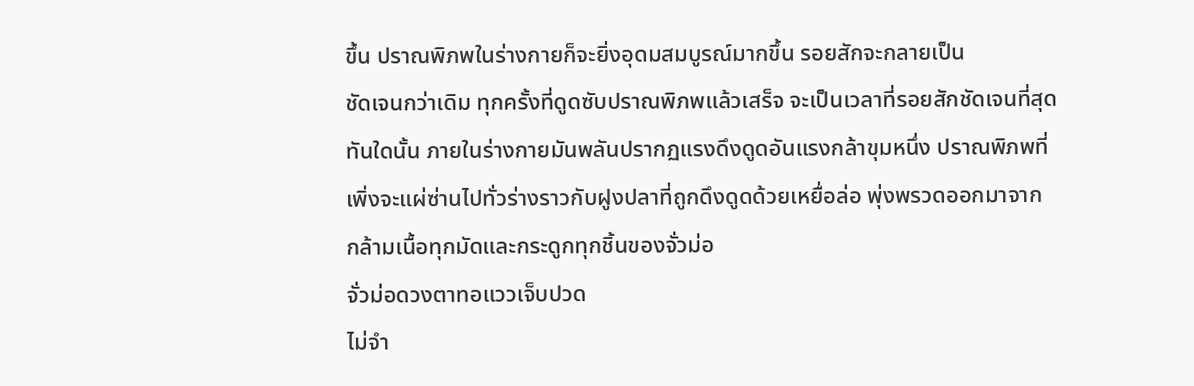ขึ้น ปราณพิภพในร่างกายก็จะยิ่งอุดมสมบูรณ์มากขึ้น รอยสักจะกลายเป็น
ชัดเจนกว่าเดิม ทุกครั้งที่ดูดซับปราณพิภพแล้วเสร็จ จะเป็นเวลาที่รอยสักชัดเจนที่สุด
ทันใดนั้น ภายในร่างกายมันพลันปรากฏแรงดึงดูดอันแรงกล้าขุมหนึ่ง ปราณพิภพที่
เพิ่งจะแผ่ซ่านไปทั่วร่างราวกับฝูงปลาที่ถูกดึงดูดด้วยเหยื่อล่อ พุ่งพรวดออกมาจาก
กล้ามเนื้อทุกมัดและกระดูกทุกชิ้นของจั่วม่อ
จั่วม่อดวงตาทอแววเจ็บปวด
ไม่จำ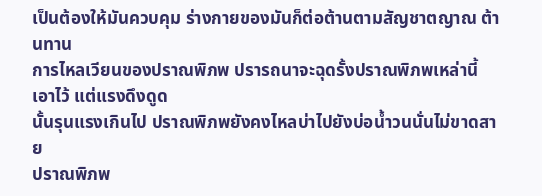เป็นต้องให้มันควบคุม ร่างกายของมันก็ต่อต้านตามสัญชาตญาณ ต้านทาน
การไหลเวียนของปราณพิภพ ปรารถนาจะฉุดรั้งปราณพิภพเหล่านี้เอาไว้ แต่แรงดึงดูด
นั้นรุนแรงเกินไป ปราณพิภพยังคงไหลบ่าไปยังบ่อน้ำวนนั่นไม่ขาดสาย
ปราณพิภพ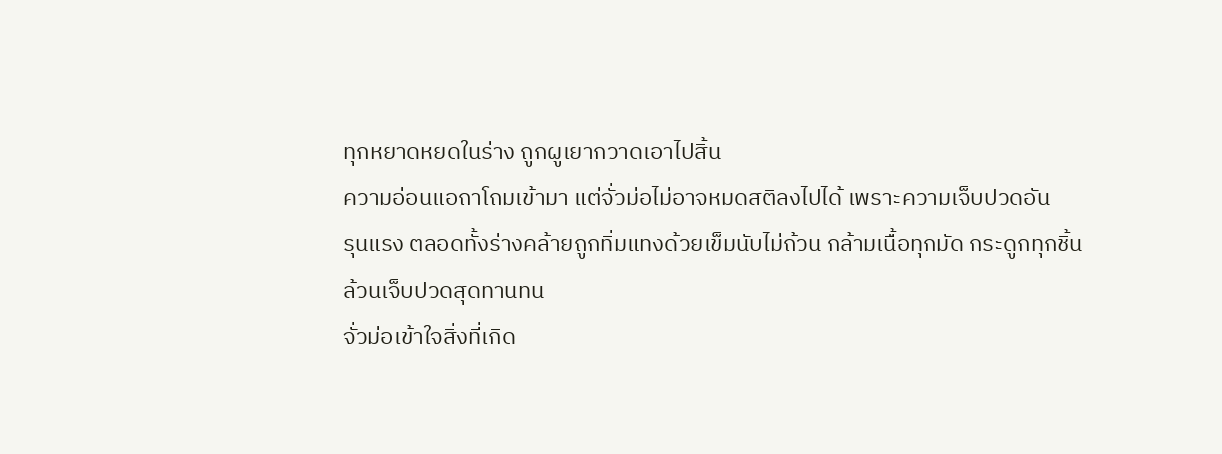ทุกหยาดหยดในร่าง ถูกผูเยากวาดเอาไปสิ้น
ความอ่อนแอถาโถมเข้ามา แต่จั่วม่อไม่อาจหมดสติลงไปได้ เพราะความเจ็บปวดอัน
รุนแรง ตลอดทั้งร่างคล้ายถูกทิ่มแทงด้วยเข็มนับไม่ถ้วน กล้ามเนื้อทุกมัด กระดูกทุกชิ้น
ล้วนเจ็บปวดสุดทานทน
จั่วม่อเข้าใจสิ่งที่เกิด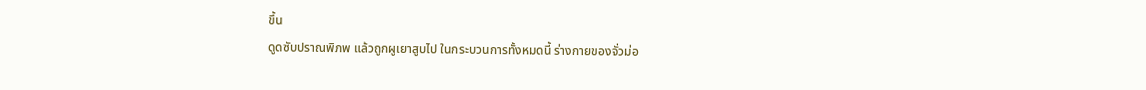ขึ้น
ดูดซับปราณพิภพ แล้วถูกผูเยาสูบไป ในกระบวนการทั้งหมดนี้ ร่างกายของจั่วม่อ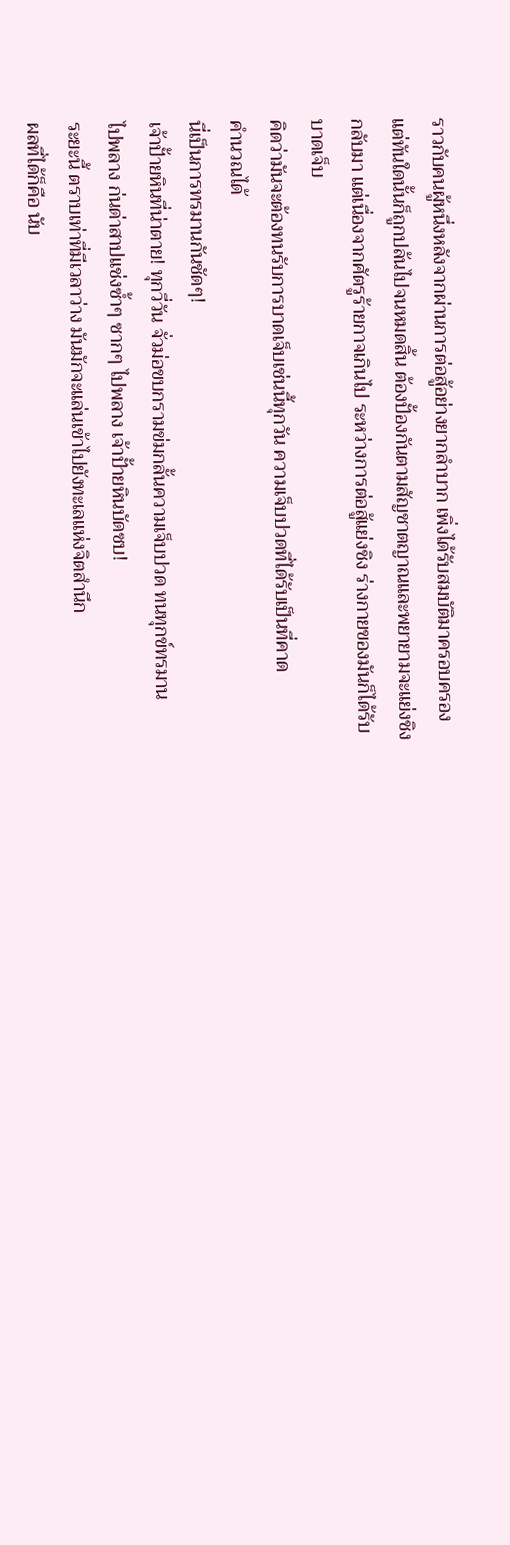ราวกับคนผู้หนึ่งหลังจากผ่านการต่อสู้อย่างยากลำบาก เพิ่งได้รับสมบัติมาครอบครอง
แต่ทันใดนั้นก็ถูกปล้นไปจนหมดสิ้น ต้องปั้องกันตามสัญชาตญาณและพยายามจะแย่งชิง
กลับมา แต่เนื่องจากศัตรูร้ายกาจเกินไป ระหว่างการต่อสู้แย่งชิง ร่างกายของมันก็ได้รับ
บาดเจ็บ
คิดว่ามันจะต้องทนรับการบาดเจ็บเช่นนี้ทุกวัน ความเจ็บปวดที่ได้รับเป็นที่คาด
คำนวณได้
นี่เป็นการทรมานกันชัดๆ!
เจ้าปั้ายหินที่น่าตาย! ทุกวี่วัน จั่วม่อขบกรามข่มกลั้นความเจ็บปวด ทนทุกข์ทรมาน
ไปพลาง ก่นด่าสาปแช่งซ้ำๆ ซากๆ ไปพลาง เจ้าปั้ายหินบัดซบ!
ระยะนี้ ตราบเท่าที่มีเวลาว่าง มันมักจะแล่นเข้าไปยังทะเลแห่งจิตสำนึก
ผลที่ได้ก็คือ นับ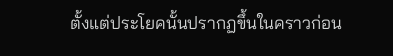ตั้งแต่ประโยคนั้นปรากฏขึ้นในคราวก่อน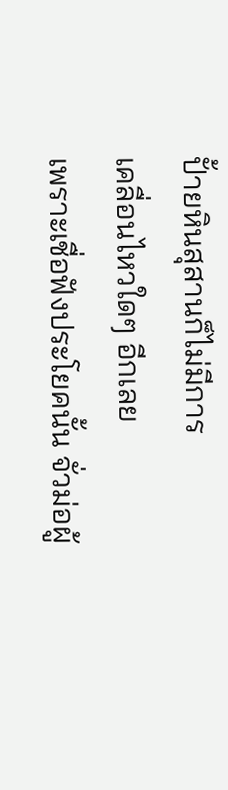ปั้ายหินสุสานก็ไม่มีการ
เคลื่อนไหวใดๆ อีกเลย
เพราะเชื่อฟังประโยคนั้น จั่วม่อผู้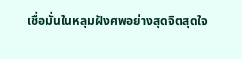เชื่อมั่นในหลุมฝังศพอย่างสุดจิตสุดใจ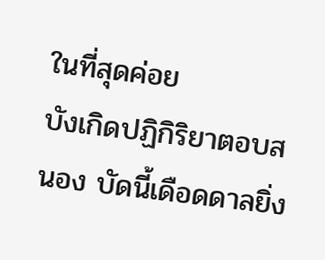ในที่สุดค่อย
บังเกิดปฏิกิริยาตอบสนอง บัดนี้เดือดดาลยิ่ง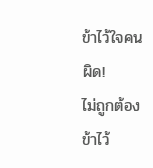ข้าไว้ใจคนผิด!
ไม่ถูกต้อง ข้าไว้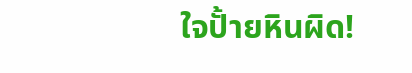ใจปั้ายหินผิด!